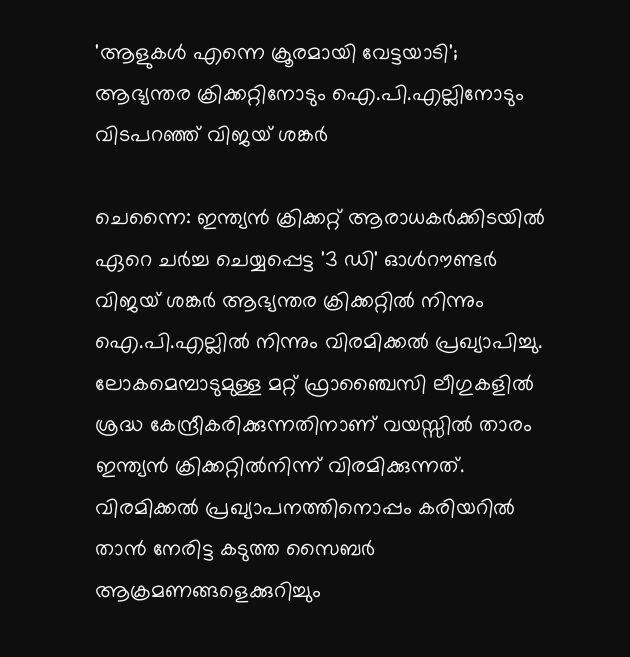'ആളുകൾ എന്നെ ക്രൂരമായി വേട്ടയാടി'; ആഭ്യന്തര ക്രിക്കറ്റിനോടും ഐ.പി.എല്ലിനോടും വിടപറഞ്ഞ് വിജയ് ശങ്കർ

ചെന്നൈ: ഇന്ത്യൻ ക്രിക്കറ്റ് ആരാധകർക്കിടയിൽ ഏറെ ചർച്ച ചെയ്യപ്പെട്ട '3 ഡി' ഓൾറൗണ്ടർ വിജയ് ശങ്കർ ആഭ്യന്തര ക്രിക്കറ്റിൽ നിന്നും ഐ.പി.എല്ലിൽ നിന്നും വിരമിക്കൽ പ്രഖ്യാപിച്ചു. ലോകമെമ്പാടുമുള്ള മറ്റ് ഫ്രാഞ്ചൈസി ലീഗുകളിൽ ശ്രദ്ധ കേന്ദ്രീകരിക്കുന്നതിനാണ് വയസ്സിൽ താരം ഇന്ത്യൻ ക്രിക്കറ്റിൽനിന്ന് വിരമിക്കുന്നത്. വിരമിക്കൽ പ്രഖ്യാപനത്തിനൊപ്പം കരിയറിൽ താൻ നേരിട്ട കടുത്ത സൈബർ ആക്രമണങ്ങളെക്കുറിച്ചും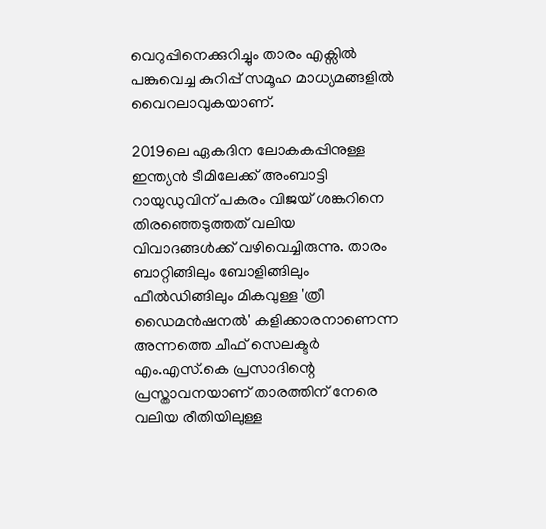വെറുപ്പിനെക്കുറിച്ചും താരം എക്സിൽ പങ്കുവെച്ച കുറിപ്പ് സമൂഹ മാധ്യമങ്ങളിൽ വൈറലാവുകയാണ്.

2019ലെ ഏകദിന ലോകകപ്പിനുള്ള ഇന്ത്യൻ ടീമിലേക്ക് അംബാട്ടി റായുഡുവിന് പകരം വിജയ് ശങ്കറിനെ തിരഞ്ഞെടുത്തത് വലിയ വിവാദങ്ങൾക്ക് വഴിവെച്ചിരുന്നു. താരം ബാറ്റിങ്ങിലും ബോളിങ്ങിലും ഫീൽഡിങ്ങിലും മികവുള്ള 'ത്രീ ഡൈമൻഷനൽ' കളിക്കാരനാണെന്ന അന്നത്തെ ചീഫ് സെലക്ടർ എം.എസ്.കെ പ്രസാദിന്റെ പ്രസ്താവനയാണ് താരത്തിന് നേരെ വലിയ രീതിയിലുള്ള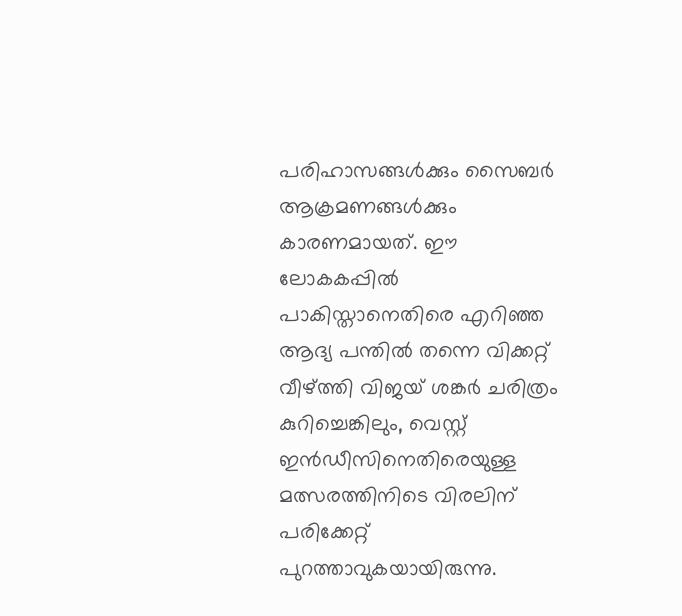പരിഹാസങ്ങൾക്കും സൈബർ ആക്രമണങ്ങൾക്കും കാരണമായത്. ഈ ലോകകപ്പിൽ പാകിസ്താനെതിരെ എറിഞ്ഞ ആദ്യ പന്തിൽ തന്നെ വിക്കറ്റ് വീഴ്ത്തി വിജയ് ശങ്കർ ചരിത്രം കുറിച്ചെങ്കിലും, വെസ്റ്റ് ഇൻഡീസിനെതിരെയുള്ള മത്സരത്തിനിടെ വിരലിന് പരിക്കേറ്റ് പുറത്താവുകയായിരുന്നു.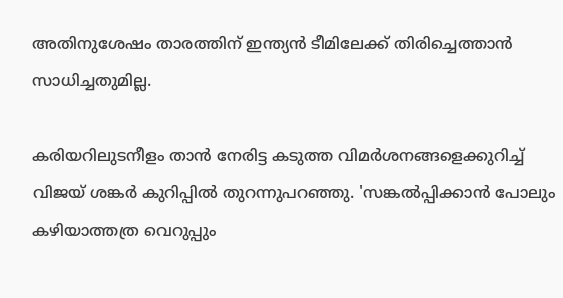അതിനുശേഷം താരത്തിന് ഇന്ത്യൻ ടീമിലേക്ക് തിരിച്ചെത്താൻ സാധിച്ചതുമില്ല.

കരിയറിലുടനീളം താൻ നേരിട്ട കടുത്ത വിമർശനങ്ങളെക്കുറിച്ച് വിജയ് ശങ്കർ കുറിപ്പിൽ തുറന്നുപറഞ്ഞു. 'സങ്കൽപ്പിക്കാൻ പോലും കഴിയാത്തത്ര വെറുപ്പും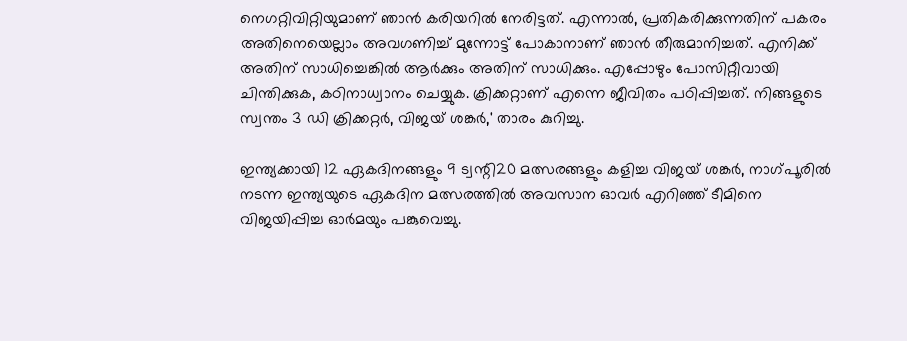നെഗറ്റിവിറ്റിയുമാണ് ഞാൻ കരിയറിൽ നേരിട്ടത്. എന്നാൽ, പ്രതികരിക്കുന്നതിന് പകരം അതിനെയെല്ലാം അവഗണിച്ച് മുന്നോട്ട് പോകാനാണ് ഞാൻ തീരുമാനിച്ചത്. എനിക്ക് അതിന് സാധിച്ചെങ്കിൽ ആർക്കും അതിന് സാധിക്കും. എപ്പോഴും പോസിറ്റീവായി ചിന്തിക്കുക, കഠിനാധ്വാനം ചെയ്യുക. ക്രിക്കറ്റാണ് എന്നെ ജീവിതം പഠിപ്പിച്ചത്. നിങ്ങളുടെ സ്വന്തം 3 ഡി ക്രിക്കറ്റർ, വിജയ് ശങ്കർ,' താരം കുറിച്ചു.

ഇന്ത്യക്കായി 12 ഏകദിനങ്ങളും 9 ട്വന്റി20 മത്സരങ്ങളും കളിച്ച വിജയ് ശങ്കർ, നാഗ്പൂരിൽ നടന്ന ഇന്ത്യയുടെ ഏകദിന മത്സരത്തിൽ അവസാന ഓവർ എറിഞ്ഞ് ടീമിനെ വിജയിപ്പിച്ച ഓർമയും പങ്കുവെച്ചു.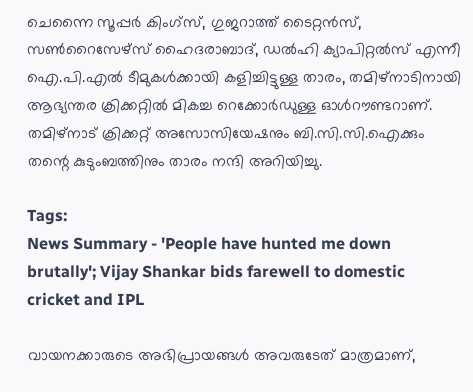ചെന്നൈ സൂപ്പർ കിംഗ്സ്, ഗുജറാത്ത് ടൈറ്റൻസ്, സൺറൈസേഴ്സ് ഹൈദരാബാദ്, ഡൽഹി ക്യാപിറ്റൽസ് എന്നീ ഐ.പി.എൽ ടീമുകൾക്കായി കളിച്ചിട്ടുള്ള താരം, തമിഴ്‌നാടിനായി ആഭ്യന്തര ക്രിക്കറ്റിൽ മികച്ച റെക്കോർഡുള്ള ഓൾറൗണ്ടറാണ്. തമിഴ്‌നാട് ക്രിക്കറ്റ് അസോസിയേഷനും ബി.സി.സി.ഐക്കും തന്റെ കുടുംബത്തിനും താരം നന്ദി അറിയിച്ചു.

Tags:
News Summary - 'People have hunted me down brutally'; Vijay Shankar bids farewell to domestic cricket and IPL

വായനക്കാരുടെ അഭിപ്രായങ്ങള്‍ അവരുടേത് മാത്രമാണ്,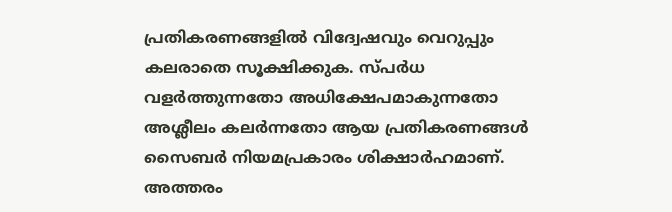പ്രതികരണങ്ങളിൽ വിദ്വേഷവും വെറുപ്പും കലരാതെ സൂക്ഷിക്കുക. സ്പർധ വളർത്തുന്നതോ അധിക്ഷേപമാകുന്നതോ അശ്ലീലം കലർന്നതോ ആയ പ്രതികരണങ്ങൾ സൈബർ നിയമപ്രകാരം ശിക്ഷാർഹമാണ്. അത്തരം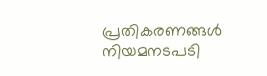പ്രതികരണങ്ങൾ നിയമനടപടി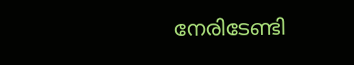നേരിടേണ്ടി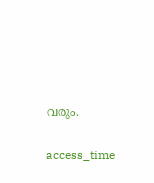വരും.

access_time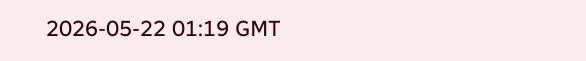2026-05-22 01:19 GMT